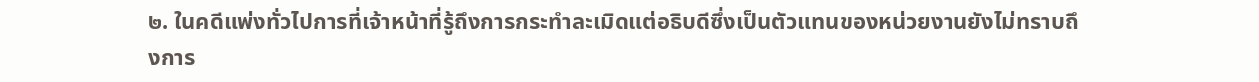๒. ในคดีแพ่งทั่วไปการที่เจ้าหน้าที่รู้ถึงการกระทำละเมิดแต่อธิบดีซึ่งเป็นตัวแทนของหน่วยงานยังไม่ทราบถึงการ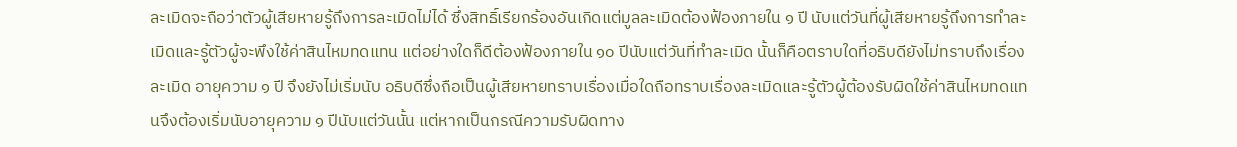ละเมิดจะถือว่าตัวผู้เสียหายรู้ถึงการละเมิดไม่ได้ ซึ่งสิทธิ์เรียกร้องอันเกิดแต่มูลละเมิดต้องฟ้องภายใน ๑ ปี นับแต่วันที่ผู้เสียหายรู้ถึงการทำละเมิดและรู้ตัวผู้จะพึงใช้ค่าสินไหมทดแทน แต่อย่างใดก็ดีต้องฟ้องภายใน ๑๐ ปีนับแต่วันที่ทำละเมิด นั้นก็คือตราบใดที่อธิบดียังไม่ทราบถึงเรื่องละเมิด อายุความ ๑ ปี จึงยังไม่เริ่มนับ อธิบดีซึ่งถือเป็นผู้เสียหายทราบเรื่องเมื่อใดถือทราบเรื่องละเมิดและรู้ตัวผู้ต้องรับผิดใช้ค่าสินไหมทดแทนจึงต้องเริ่มนับอายุความ ๑ ปีนับแต่วันนั้น แต่หากเป็นกรณีความรับผิดทาง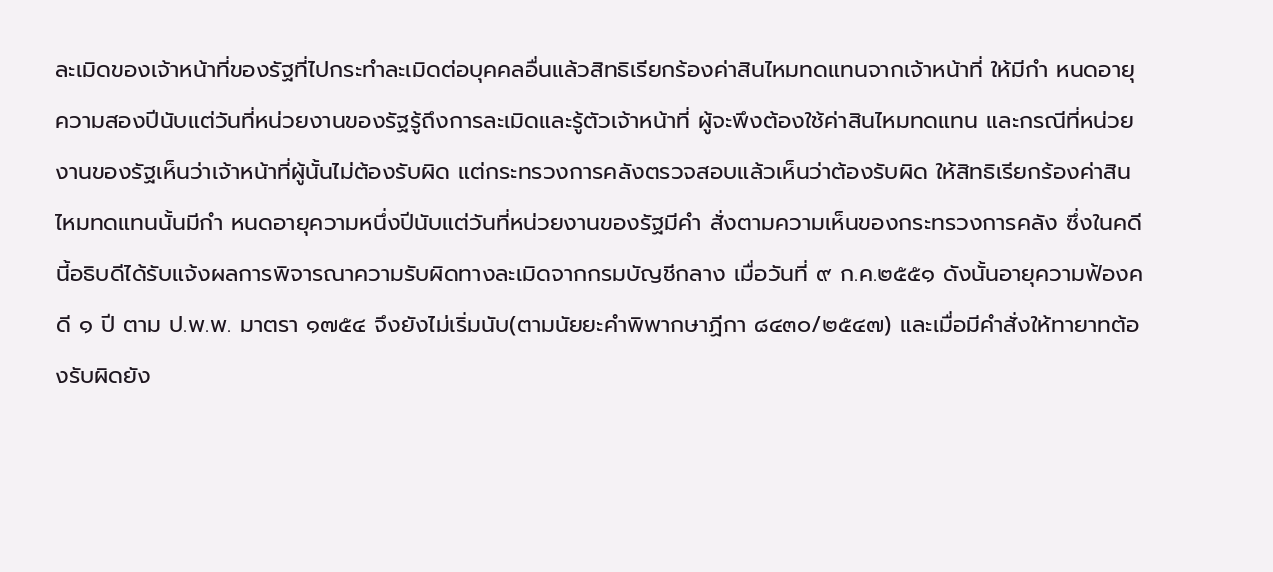ละเมิดของเจ้าหน้าที่ของรัฐที่ไปกระทำละเมิดต่อบุคคลอื่นแล้วสิทธิเรียกร้องค่าสินไหมทดแทนจากเจ้าหน้าที่ ให้มีกำ หนดอายุความสองปีนับแต่วันที่หน่วยงานของรัฐรู้ถึงการละเมิดและรู้ตัวเจ้าหน้าที่ ผู้จะพึงต้องใช้ค่าสินไหมทดแทน และกรณีที่หน่วยงานของรัฐเห็นว่าเจ้าหน้าที่ผู้นั้นไม่ต้องรับผิด แต่กระทรวงการคลังตรวจสอบแล้วเห็นว่าต้องรับผิด ให้สิทธิเรียกร้องค่าสินไหมทดแทนนั้นมีกำ หนดอายุความหนึ่งปีนับแต่วันที่หน่วยงานของรัฐมีคำ สั่งตามความเห็นของกระทรวงการคลัง ซึ่งในคดีนี้อธิบดีได้รับแจ้งผลการพิจารณาความรับผิดทางละเมิดจากกรมบัญชีกลาง เมื่อวันที่ ๙ ก.ค.๒๕๕๑ ดังนั้นอายุความฟ้องคดี ๑ ปี ตาม ป.พ.พ. มาตรา ๑๗๕๔ จึงยังไม่เริ่มนับ(ตามนัยยะคำพิพากษาฏีกา ๘๔๓๐/๒๕๔๗) และเมื่อมีคำสั่งให้ทายาทต้องรับผิดยัง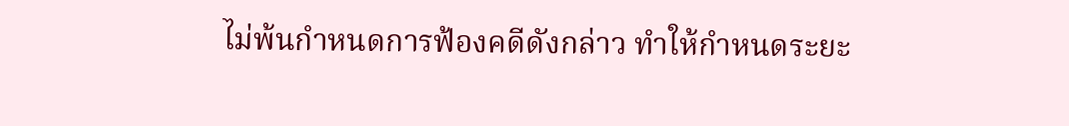ไม่พ้นกำหนดการฟ้องคดีดังกล่าว ทำให้กำหนดระยะ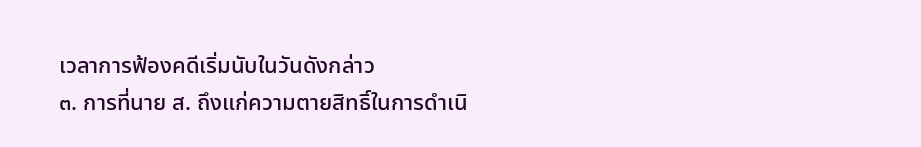เวลาการฟ้องคดีเริ่มนับในวันดังกล่าว
๓. การที่นาย ส. ถึงแก่ความตายสิทธิ์ในการดำเนิ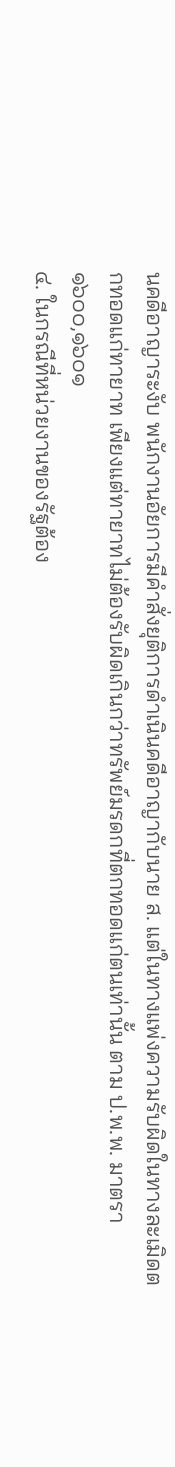นคดีอาญาระงับ พนักงานอัยการมีคำสั่งยุติการดำเนินคดีอาญากับนาย ส. แต่ในทางแพ่งความรับผิดในทางละเมิดตกทอดแก่ทายาท เพียงแต่ทายาทไม่ต้องรับผิดเกินกว่าทรัพย์มรดกที่ตกทอดแก่ตนเท่านั้น ตาม ป.พ.พ. มาตรา ๑๖๐๐,๑๖๐๑
๔. ในกรณีที่หน่วยงานของรัฐต้อง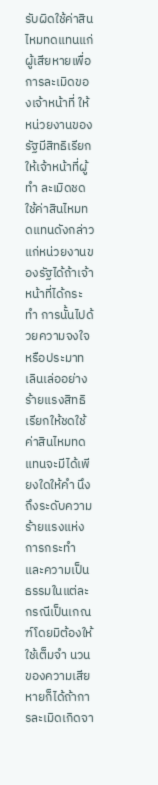รับผิดใช้ค่าสินไหมทดแทนแก่ผู้เสียหายเพื่อการละเมิดของเจ้าหน้าที่ ให้
หน่วยงานของรัฐมีสิทธิเรียกให้เจ้าหน้าที่ผู้ทำ ละเมิดชดใช้ค่าสินไหมทดแทนดังกล่าวแก่หน่วยงานของรัฐได้ถ้าเจ้าหน้าที่ได้กระทำ การนั้นไปด้วยความจงใจหรือประมาทเลินเล่ออย่างร้ายแรงสิทธิเรียกให้ชดใช้ค่าสินไหมทดแทนจะมีได้เพียงใดให้คำ นึงถึงระดับความร้ายแรงแห่งการกระทำ และความเป็นธรรมในแต่ละกรณีเป็นเกณฑ์โดยมิต้องให้ใช้เต็มจำ นวนของความเสียหายก็ได้ถ้าการละเมิดเกิดจา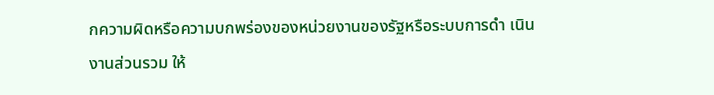กความผิดหรือความบกพร่องของหน่วยงานของรัฐหรือระบบการดำ เนินงานส่วนรวม ให้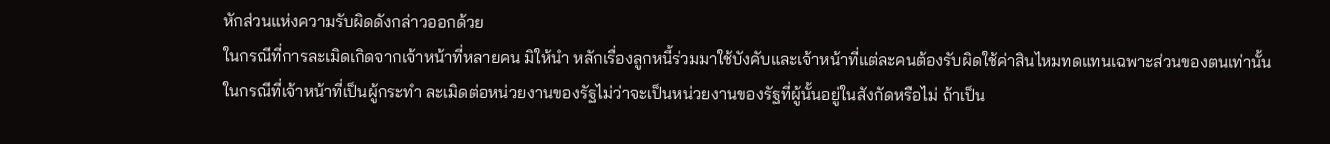หักส่วนแห่งความรับผิดดังกล่าวออกด้วย
ในกรณีที่การละเมิดเกิดจากเจ้าหน้าที่หลายคน มิให้นำ หลักเรื่องลูกหนี้ร่วมมาใช้บังคับและเจ้าหน้าที่แต่ละคนต้องรับผิดใช้ค่าสินไหมทดแทนเฉพาะส่วนของตนเท่านั้น ในกรณีที่เจ้าหน้าที่เป็นผู้กระทำ ละเมิดต่อหน่วยงานของรัฐไม่ว่าจะเป็นหน่วยงานของรัฐที่ผู้นั้นอยู่ในสังกัดหรือไม่ ถ้าเป็น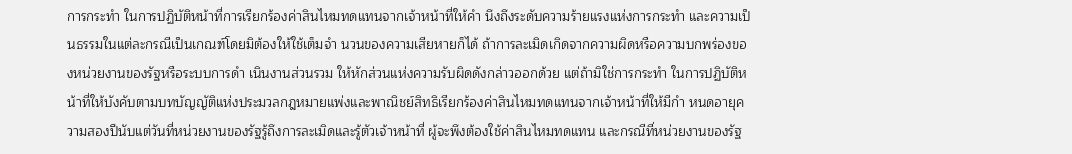การกระทำ ในการปฏิบัติหน้าที่การเรียกร้องค่าสินไหมทดแทนจากเจ้าหน้าที่ให้คำ นึงถึงระดับความร้ายแรงแห่งการกระทำ และความเป็นธรรมในแต่ละกรณีเป็นเกณฑ์โดยมิต้องให้ใช้เต็มจำ นวนของความเสียหายก็ได้ ถ้าการละเมิดเกิดจากความผิดหรือความบกพร่องของหน่วยงานของรัฐหรือระบบการดำ เนินงานส่วนรวม ให้หักส่วนแห่งความรับผิดดังกล่าวออกด้วย แต่ถ้ามิใช่การกระทำ ในการปฏิบัติหน้าที่ให้บังคับตามบทบัญญัติแห่งประมวลกฎหมายแพ่งและพาณิชย์สิทธิเรียกร้องค่าสินไหมทดแทนจากเจ้าหน้าที่ให้มีกำ หนดอายุความสองปีนับแต่วันที่หน่วยงานของรัฐรู้ถึงการละเมิดและรู้ตัวเจ้าหน้าที่ ผู้จะพึงต้องใช้ค่าสินไหมทดแทน และกรณีที่หน่วยงานของรัฐ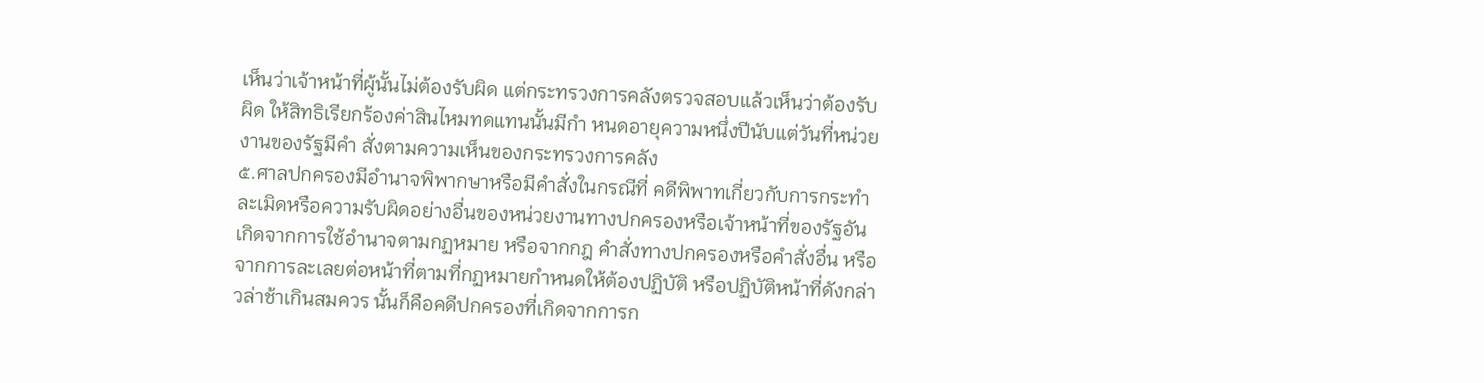เห็นว่าเจ้าหน้าที่ผู้นั้นไม่ต้องรับผิด แต่กระทรวงการคลังตรวจสอบแล้วเห็นว่าต้องรับผิด ให้สิทธิเรียกร้องค่าสินไหมทดแทนนั้นมีกำ หนดอายุความหนึ่งปีนับแต่วันที่หน่วยงานของรัฐมีคำ สั่งตามความเห็นของกระทรวงการคลัง
๕.ศาลปกครองมีอำนาจพิพากษาหรือมีคำสั่งในกรณีที่ คดีพิพาทเกี่ยวกับการกระทำละเมิดหรือความรับผิดอย่างอื่นของหน่วยงานทางปกครองหรือเจ้าหน้าที่ของรัฐอันเกิดจากการใช้อำนาจตามกฏหมาย หรือจากกฎ คำสั่งทางปกครองหรือคำสั่งอื่น หรือจากการละเลยต่อหน้าที่ตามที่กฏหมายกำหนดให้ต้องปฏิบัติ หรือปฏิบัติหน้าที่ดังกล่าวล่าช้าเกินสมควร นั้นก็คือคดีปกครองที่เกิดจากการก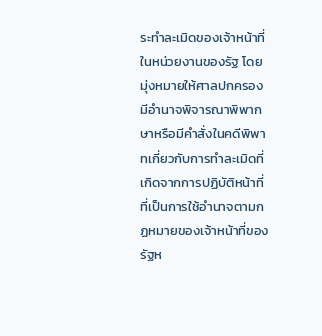ระทำละเมิดของเจ้าหน้าที่ในหน่วยงานของรัฐ โดยมุ่งหมายให้ศาลปกครองมีอำนาจพิจารณาพิพากษาหรือมีคำสั่งในคดีพิพาทเกี่ยวกับการทำละเมิดที่เกิดจากการปฏิบัติหน้าที่ที่เป็นการใช้อำนาจตามกฏหมายของเจ้าหน้าที่ของรัฐห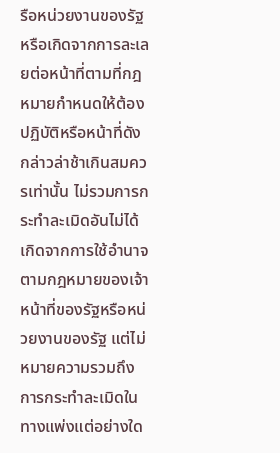รือหน่วยงานของรัฐ หรือเกิดจากการละเลยต่อหน้าที่ตามที่กฎหมายกำหนดให้ต้องปฏิบัติหรือหน้าที่ดังกล่าวล่าช้าเกินสมควรเท่านั้น ไม่รวมการกระทำละเมิดอันไม่ได้เกิดจากการใช้อำนาจตามกฎหมายของเจ้าหน้าที่ของรัฐหรือหน่วยงานของรัฐ แต่ไม่หมายความรวมถึงการกระทำละเมิดในทางแพ่งแต่อย่างใด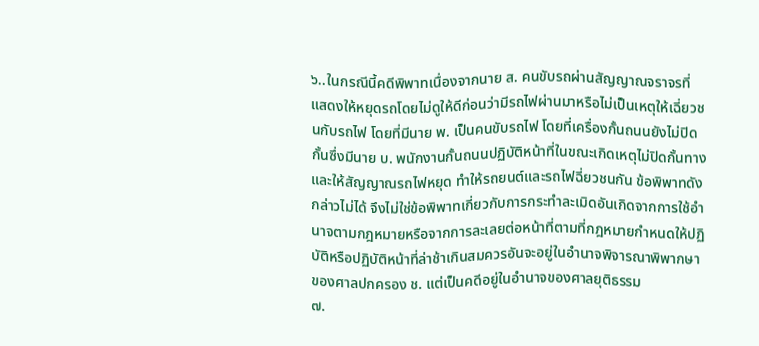๖..ในกรณีนี้คดีพิพาทเนื่องจากนาย ส. คนขับรถผ่านสัญญาณจราจรที่แสดงให้หยุดรถโดยไม่ดูให้ดีก่อนว่ามีรถไฟผ่านมาหรือไม่เป็นเหตุให้เฉี่ยวชนกับรถไฟ โดยที่มีนาย พ. เป็นคนขับรถไฟ โดยที่เครื่องกั้นถนนยังไม่ปิดกั้นซึ่งมีนาย บ. พนักงานกั้นถนนปฏิบัติหน้าที่ในขณะเกิดเหตุไม่ปิดกั้นทางและให้สัญญาณรถไฟหยุด ทำให้รถยนต์และรถไฟฉี่ยวชนกัน ข้อพิพาทดังกล่าวไม่ได้ จึงไม่ใช่ข้อพิพาทเกี่ยวกับการกระทำละเมิดอันเกิดจากการใช้อำนาจตามกฎหมายหรือจากการละเลยต่อหน้าที่ตามที่กฎหมายกำหนดให้ปฏิบัติหรือปฏิบัติหน้าที่ล่าช้าเกินสมควรอันจะอยู่ในอำนาจพิจารณาพิพากษาของศาลปกครอง ช. แต่เป็นคดีอยู่ในอำนาจของศาลยุติธรรม
๗.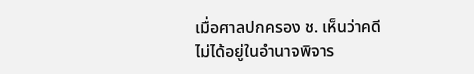เมื่อศาลปกครอง ช. เห็นว่าคดีไม่ได้อยู่ในอำนาจพิจาร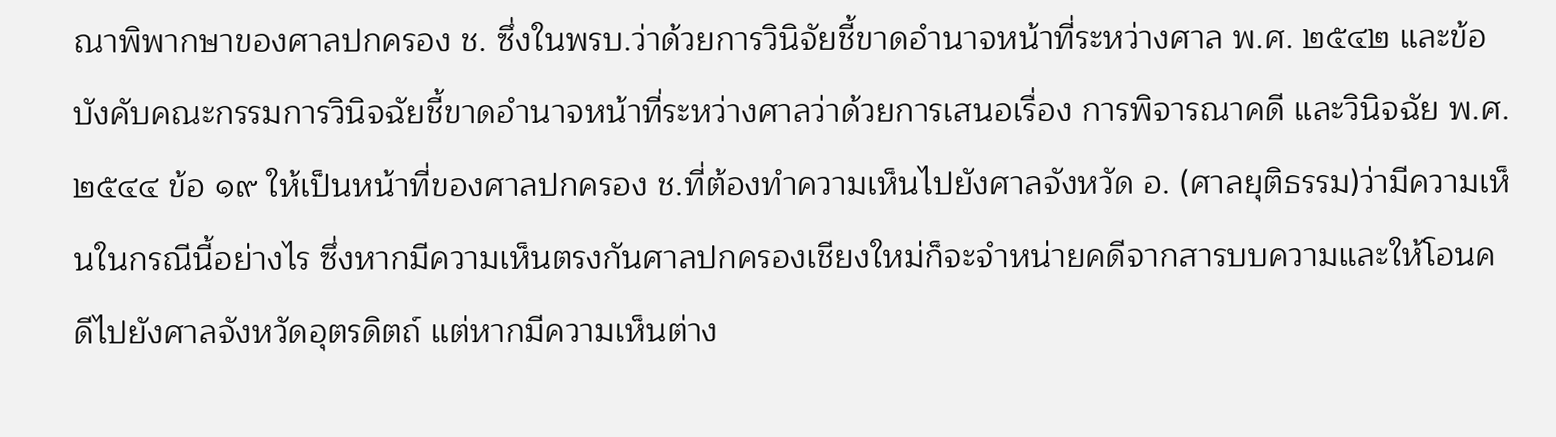ณาพิพากษาของศาลปกครอง ช. ซึ่งในพรบ.ว่าด้วยการวินิจัยชี้ขาดอำนาจหน้าที่ระหว่างศาล พ.ศ. ๒๕๔๒ และข้อบังคับคณะกรรมการวินิจฉัยชี้ขาดอำนาจหน้าที่ระหว่างศาลว่าด้วยการเสนอเรื่อง การพิจารณาคดี และวินิจฉัย พ.ศ. ๒๕๔๔ ข้อ ๑๙ ให้เป็นหน้าที่ของศาลปกครอง ช.ที่ต้องทำความเห็นไปยังศาลจังหวัด อ. (ศาลยุติธรรม)ว่ามีความเห็นในกรณีนี้อย่างไร ซึ่งหากมีความเห็นตรงกันศาลปกครองเชียงใหม่ก็จะจำหน่ายคดีจากสารบบความและให้โอนคดีไปยังศาลจังหวัดอุตรดิตถ์ แต่หากมีความเห็นต่าง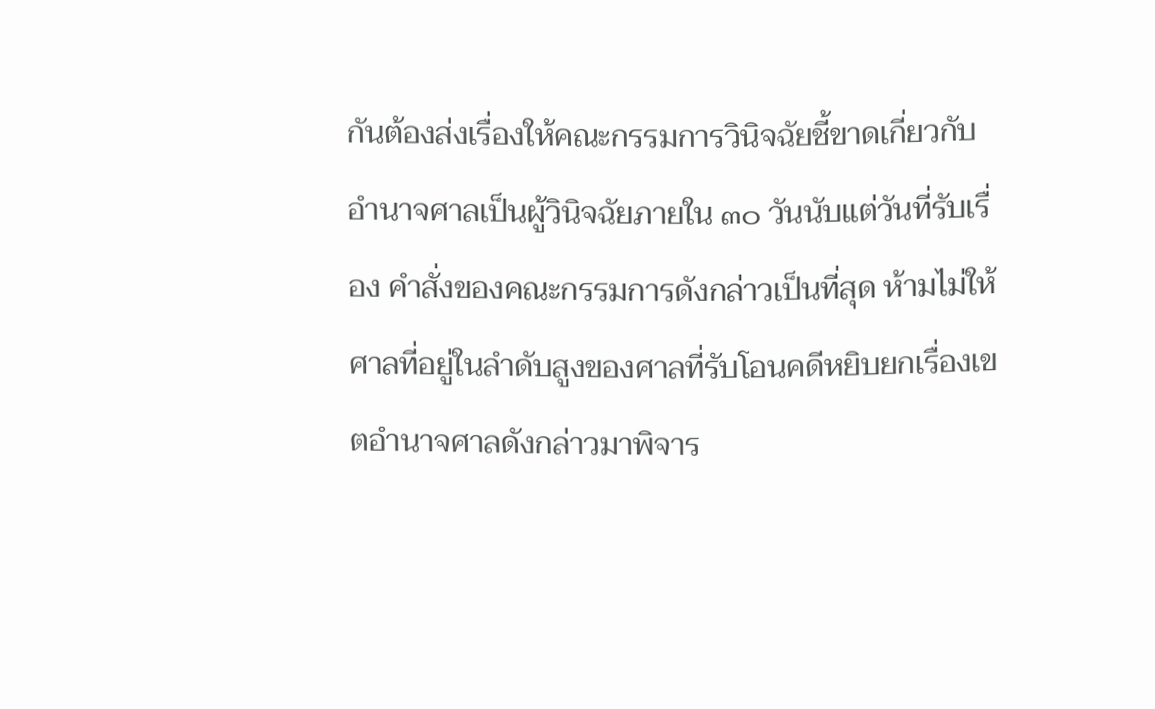กันต้องส่งเรื่องให้คณะกรรมการวินิจฉัยชี้ขาดเกี่ยวกับอำนาจศาลเป็นผู้วินิจฉัยภายใน ๓๐ วันนับแต่วันที่รับเรื่อง คำสั่งของคณะกรรมการดังกล่าวเป็นที่สุด ห้ามไม่ให้ศาลที่อยู่ในลำดับสูงของศาลที่รับโอนคดีหยิบยกเรื่องเขตอำนาจศาลดังกล่าวมาพิจาร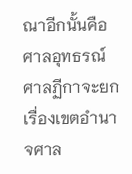ณาอีกนั้นคือศาลอุทธรณ์ ศาลฏีกาจะยกเรื่องเขตอำนาจศาล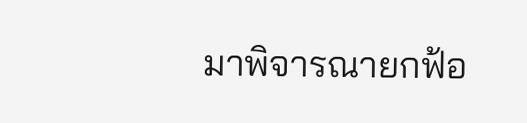มาพิจารณายกฟ้อ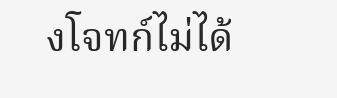งโจทก์ไม่ได้